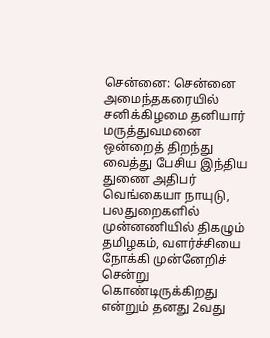சென்னை: சென்னை அமைந்தகரையில் சனிக்கிழமை தனியார் மருத்துவமனை ஒன்றைத் திறந்து வைத்து பேசிய இந்திய துணை அதிபர் வெங்கையா நாயுடு, பலதுறைகளில் முன்னணியில் திகழும் தமிழகம், வளர்ச்சியை நோக்கி முன்னேறிச் சென்று கொண்டிருக்கிறது என்றும் தனது 2வது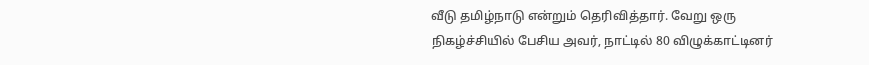வீடு தமிழ்நாடு என்றும் தெரிவித்தார். வேறு ஒரு நிகழ்ச்சியில் பேசிய அவர், நாட்டில் 80 விழுக்காட்டினர்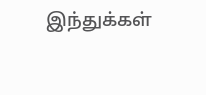இந்துக்கள்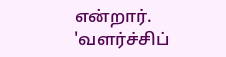என்றார்.
'வளர்ச்சிப்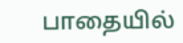பாதையில்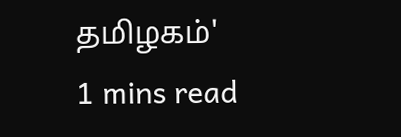தமிழகம்'
1 mins read